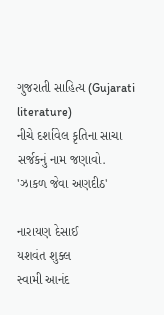ગુજરાતી સાહિત્ય (Gujarati literature)
નીચે દર્શાવેલ કૃતિના સાચા સર્જકનું નામ જણાવો.
'ઝાકળ જેવા અણદીઠ'

નારાયણ દેસાઈ
યશવંત શુક્લ
સ્વામી આનંદ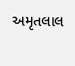અમૃતલાલ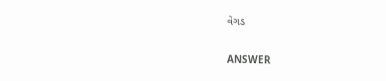વેગડ

ANSWER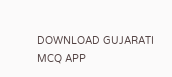DOWNLOAD GUJARATI MCQ APP